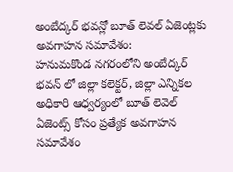అంబేద్కర్ భవన్లో బూత్ లెవల్ ఏజెంట్లకు అవగాహన సమావేశం:
హనుమకొండ నగరంలోని అంబేద్కర్ భవన్ లో జిల్లా కలెక్టర్, జిల్లా ఎన్నికల అధికారి ఆధ్వర్యంలో బూత్ లెవెల్ ఏజెంట్స్ కోసం ప్రత్యేక అవగాహన సమావేశం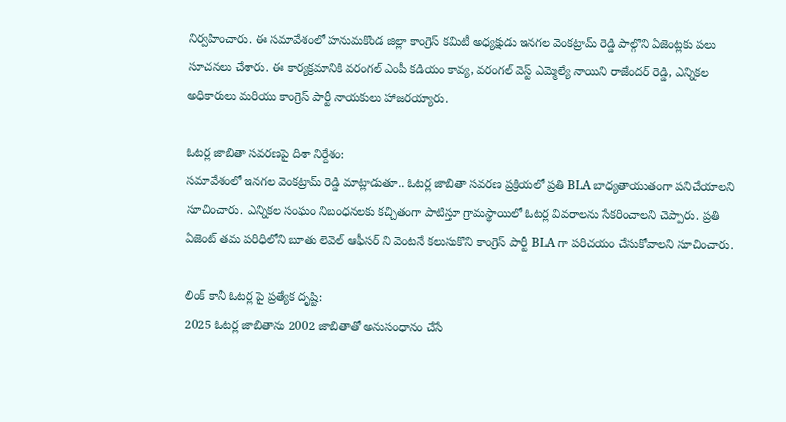నిర్వహించారు. ఈ సమావేశంలో హనుమకొండ జిల్లా కాంగ్రెస్ కమిటీ అధ్యక్షుడు ఇనగల వెంకట్రామ్ రెడ్డి పాల్గొని ఏజెంట్లకు పలు సూచనలు చేశారు. ఈ కార్యక్రమానికి వరంగల్ ఎంపీ కడియం కావ్య, వరంగల్ వెస్ట్ ఎమ్మెల్యే నాయిని రాజేందర్ రెడ్డి, ఎన్నికల అధికారులు మరియు కాంగ్రెస్ పార్టీ నాయకులు హాజరయ్యారు.

ఓటర్ల జాబితా సవరణపై దిశా నిర్దేశం:
సమావేశంలో ఇనగల వెంకట్రామ్ రెడ్డి మాట్లాడుతూ.. ఓటర్ల జాబితా సవరణ ప్రక్రియలో ప్రతి BLA బాధ్యతాయుతంగా పనిచేయాలని సూచించారు. ఎన్నికల సంఘం నిబంధనలకు కచ్చితంగా పాటిస్తూ గ్రామస్థాయిలో ఓటర్ల వివరాలను సేకరించాలని చెప్పారు. ప్రతి ఏజెంట్ తమ పరిధిలోని బూతు లెవెల్ ఆఫీసర్ ని వెంటనే కలుసుకొని కాంగ్రెస్ పార్టీ BLA గా పరిచయం చేసుకోవాలని సూచించారు.

లింక్ కానీ ఓటర్ల పై ప్రత్యేక దృష్టి:
2025 ఓటర్ల జాబితాను 2002 జాబితాతో అనుసంధానం చేసే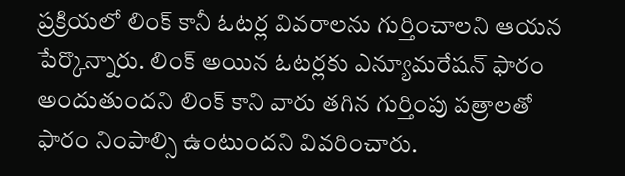ప్రక్రియలో లింక్ కానీ ఓటర్ల వివరాలను గుర్తించాలని ఆయన పేర్కొన్నారు. లింక్ అయిన ఓటర్లకు ఎన్యూమరేషన్ ఫారం అందుతుందని లింక్ కాని వారు తగిన గుర్తింపు పత్రాలతో ఫారం నింపాల్సి ఉంటుందని వివరించారు.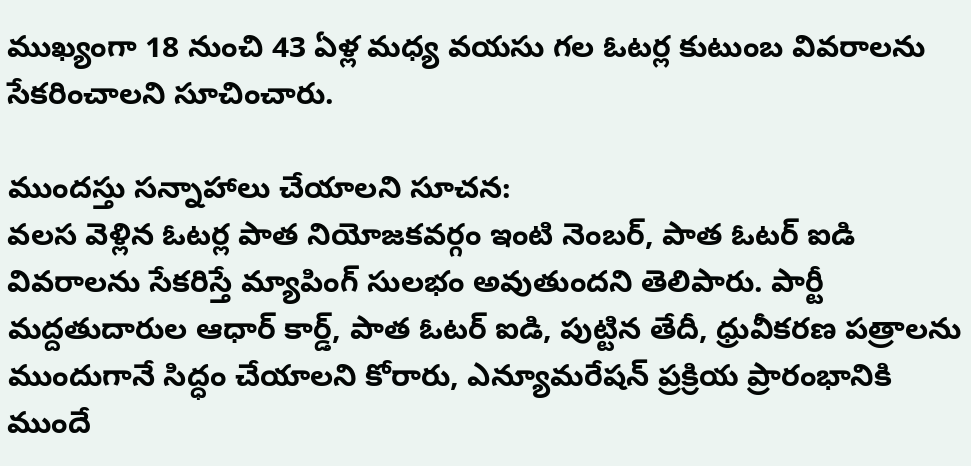ముఖ్యంగా 18 నుంచి 43 ఏళ్ల మధ్య వయసు గల ఓటర్ల కుటుంబ వివరాలను సేకరించాలని సూచించారు.

ముందస్తు సన్నాహాలు చేయాలని సూచన:
వలస వెళ్లిన ఓటర్ల పాత నియోజకవర్గం ఇంటి నెంబర్, పాత ఓటర్ ఐడి వివరాలను సేకరిస్తే మ్యాపింగ్ సులభం అవుతుందని తెలిపారు. పార్టీ మద్దతుదారుల ఆధార్ కార్డ్, పాత ఓటర్ ఐడి, పుట్టిన తేదీ, ధ్రువీకరణ పత్రాలను ముందుగానే సిద్ధం చేయాలని కోరారు, ఎన్యూమరేషన్ ప్రక్రియ ప్రారంభానికి ముందే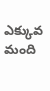ఎక్కువ మంది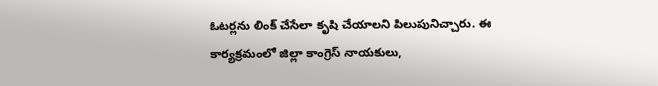ఓటర్లను లింక్ చేసేలా కృషి చేయాలని పిలుపునిచ్చారు. ఈ కార్యక్రమంలో జిల్లా కాంగ్రెస్ నాయకులు,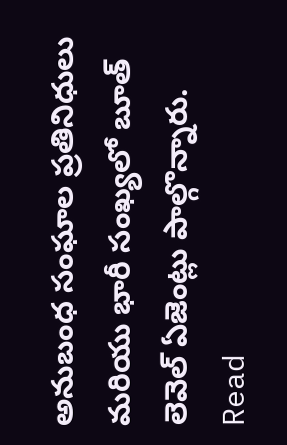అనుబంధ సంఘాల ప్రతినిధులు మరియు భారీ సంఖ్యలో బూత్ లెవెల్ ఏజెంట్లు పాల్గొన్నారు.
Read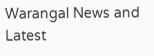Warangal News and Latest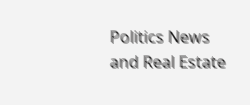Politics News and Real Estate